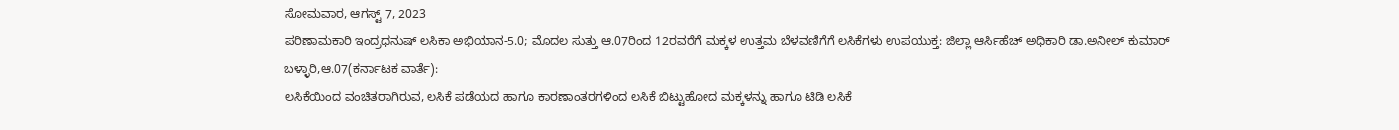ಸೋಮವಾರ, ಆಗಸ್ಟ್ 7, 2023
ಪರಿಣಾಮಕಾರಿ ಇಂದ್ರಧನುಷ್ ಲಸಿಕಾ ಅಭಿಯಾನ-5.0; ಮೊದಲ ಸುತ್ತು ಆ.07ರಿಂದ 12ರವರೆಗೆ ಮಕ್ಕಳ ಉತ್ತಮ ಬೆಳವಣಿಗೆಗೆ ಲಸಿಕೆಗಳು ಉಪಯುಕ್ತ: ಜಿಲ್ಲಾ ಆರ್ಸಿಹೆಚ್ ಅಧಿಕಾರಿ ಡಾ.ಅನೀಲ್ ಕುಮಾರ್
ಬಳ್ಳಾರಿ,ಆ.07(ಕರ್ನಾಟಕ ವಾರ್ತೆ):
ಲಸಿಕೆಯಿಂದ ವಂಚಿತರಾಗಿರುವ, ಲಸಿಕೆ ಪಡೆಯದ ಹಾಗೂ ಕಾರಣಾಂತರಗಳಿಂದ ಲಸಿಕೆ ಬಿಟ್ಟುಹೋದ ಮಕ್ಕಳನ್ನು ಹಾಗೂ ಟಿಡಿ ಲಸಿಕೆ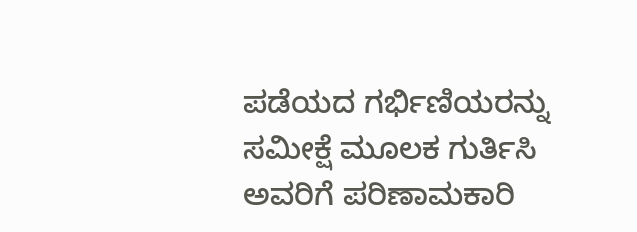ಪಡೆಯದ ಗರ್ಭಿಣಿಯರನ್ನು ಸಮೀಕ್ಷೆ ಮೂಲಕ ಗುರ್ತಿಸಿ ಅವರಿಗೆ ಪರಿಣಾಮಕಾರಿ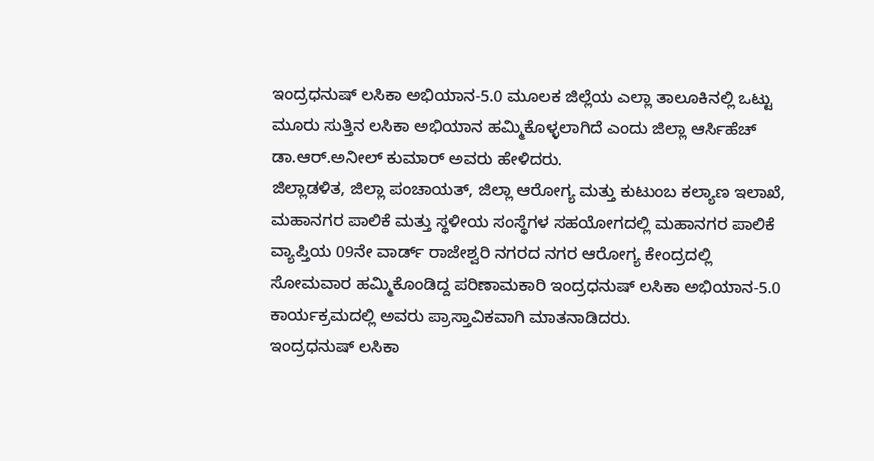ಇಂದ್ರಧನುಷ್ ಲಸಿಕಾ ಅಭಿಯಾನ-5.0 ಮೂಲಕ ಜಿಲ್ಲೆಯ ಎಲ್ಲಾ ತಾಲೂಕಿನಲ್ಲಿ ಒಟ್ಟು ಮೂರು ಸುತ್ತಿನ ಲಸಿಕಾ ಅಭಿಯಾನ ಹಮ್ಮಿಕೊಳ್ಳಲಾಗಿದೆ ಎಂದು ಜಿಲ್ಲಾ ಆರ್ಸಿಹೆಚ್ ಡಾ.ಆರ್.ಅನೀಲ್ ಕುಮಾರ್ ಅವರು ಹೇಳಿದರು.
ಜಿಲ್ಲಾಡಳಿತ, ಜಿಲ್ಲಾ ಪಂಚಾಯತ್, ಜಿಲ್ಲಾ ಆರೋಗ್ಯ ಮತ್ತು ಕುಟುಂಬ ಕಲ್ಯಾಣ ಇಲಾಖೆ, ಮಹಾನಗರ ಪಾಲಿಕೆ ಮತ್ತು ಸ್ಥಳೀಯ ಸಂಸ್ಥೆಗಳ ಸಹಯೋಗದಲ್ಲಿ ಮಹಾನಗರ ಪಾಲಿಕೆ ವ್ಯಾಪ್ತಿಯ 09ನೇ ವಾರ್ಡ್ ರಾಜೇಶ್ವರಿ ನಗರದ ನಗರ ಆರೋಗ್ಯ ಕೇಂದ್ರದಲ್ಲಿ ಸೋಮವಾರ ಹಮ್ಮಿಕೊಂಡಿದ್ದ ಪರಿಣಾಮಕಾರಿ ಇಂದ್ರಧನುಷ್ ಲಸಿಕಾ ಅಭಿಯಾನ-5.0 ಕಾರ್ಯಕ್ರಮದಲ್ಲಿ ಅವರು ಪ್ರಾಸ್ತಾವಿಕವಾಗಿ ಮಾತನಾಡಿದರು.
ಇಂದ್ರಧನುಷ್ ಲಸಿಕಾ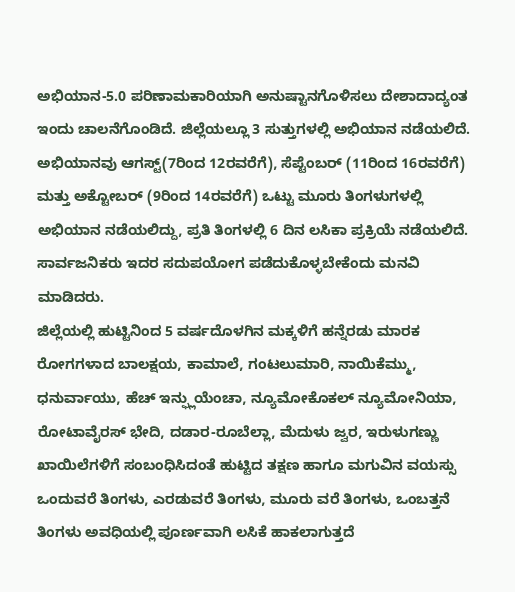ಅಭಿಯಾನ-5.0 ಪರಿಣಾಮಕಾರಿಯಾಗಿ ಅನುಷ್ಟಾನಗೊಳಿಸಲು ದೇಶಾದಾದ್ಯಂತ ಇಂದು ಚಾಲನೆಗೊಂಡಿದೆ. ಜಿಲ್ಲೆಯಲ್ಲೂ 3 ಸುತ್ತುಗಳಲ್ಲಿ ಅಭಿಯಾನ ನಡೆಯಲಿದೆ. ಅಭಿಯಾನವು ಆಗಸ್ಟ್(7ರಿಂದ 12ರವರೆಗೆ), ಸೆಪ್ಟೆಂಬರ್ (11ರಿಂದ 16ರವರೆಗೆ) ಮತ್ತು ಅಕ್ಟೋಬರ್ (9ರಿಂದ 14ರವರೆಗೆ) ಒಟ್ಟು ಮೂರು ತಿಂಗಳುಗಳಲ್ಲಿ ಅಭಿಯಾನ ನಡೆಯಲಿದ್ದು, ಪ್ರತಿ ತಿಂಗಳಲ್ಲಿ 6 ದಿನ ಲಸಿಕಾ ಪ್ರಕ್ರಿಯೆ ನಡೆಯಲಿದೆ. ಸಾರ್ವಜನಿಕರು ಇದರ ಸದುಪಯೋಗ ಪಡೆದುಕೊಳ್ಳಬೇಕೆಂದು ಮನವಿ ಮಾಡಿದರು.
ಜಿಲ್ಲೆಯಲ್ಲಿ ಹುಟ್ಟಿನಿಂದ 5 ವರ್ಷದೊಳಗಿನ ಮಕ್ಕಳಿಗೆ ಹನ್ನೆರಡು ಮಾರಕ ರೋಗಗಳಾದ ಬಾಲಕ್ಷಯ, ಕಾಮಾಲೆ, ಗಂಟಲುಮಾರಿ, ನಾಯಿಕೆಮ್ಮು, ಧನುರ್ವಾಯು, ಹೆಚ್ ಇನ್ಫ್ಲುಯೆಂಚಾ, ನ್ಯೂಮೋಕೊಕಲ್ ನ್ಯೂಮೋನಿಯಾ, ರೋಟಾವೈರಸ್ ಭೇದಿ, ದಡಾರ-ರೂಬೆಲ್ಲಾ, ಮೆದುಳು ಜ್ವರ, ಇರುಳುಗಣ್ಣು ಖಾಯಿಲೆಗಳಿಗೆ ಸಂಬಂಧಿಸಿದಂತೆ ಹುಟ್ಟಿದ ತಕ್ಷಣ ಹಾಗೂ ಮಗುವಿನ ವಯಸ್ಸು ಒಂದುವರೆ ತಿಂಗಳು, ಎರಡುವರೆ ತಿಂಗಳು, ಮೂರು ವರೆ ತಿಂಗಳು, ಒಂಬತ್ತನೆ ತಿಂಗಳು ಅವಧಿಯಲ್ಲಿ ಪೂರ್ಣವಾಗಿ ಲಸಿಕೆ ಹಾಕಲಾಗುತ್ತದೆ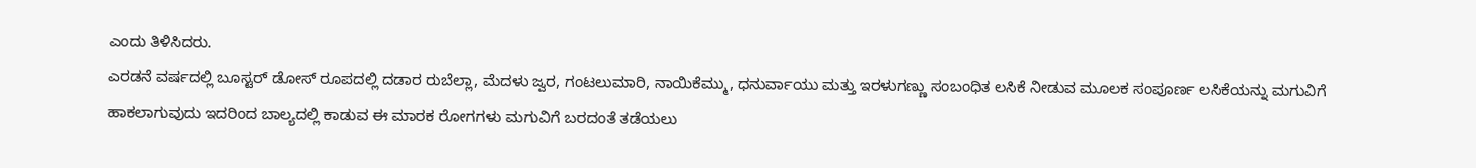ಎಂದು ತಿಳಿಸಿದರು.
ಎರಡನೆ ವರ್ಷದಲ್ಲಿ ಬೂಸ್ಟರ್ ಡೋಸ್ ರೂಪದಲ್ಲಿ ದಡಾರ ರುಬೆಲ್ಲಾ, ಮೆದಳು ಜ್ವರ, ಗಂಟಲುಮಾರಿ, ನಾಯಿಕೆಮ್ಮು, ಧನುರ್ವಾಯು ಮತ್ತು ಇರಳುಗಣ್ಣು ಸಂಬಂಧಿತ ಲಸಿಕೆ ನೀಡುವ ಮೂಲಕ ಸಂಪೂರ್ಣ ಲಸಿಕೆಯನ್ನು ಮಗುವಿಗೆ ಹಾಕಲಾಗುವುದು ಇದರಿಂದ ಬಾಲ್ಯದಲ್ಲಿ ಕಾಡುವ ಈ ಮಾರಕ ರೋಗಗಳು ಮಗುವಿಗೆ ಬರದಂತೆ ತಡೆಯಲು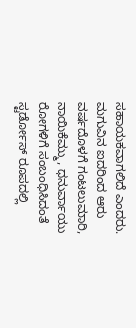ಸಹಾಯಕವಾಗಲಿದೆ ಎಂದರು.
ಮಗುವಿನ ಐದರಿಂದ ಆರು ವರ್ಷದೊಳಗೆ ಗಂಟಲುಮಾರಿ, ನಾಯಿಕೆಮ್ಮು, ಧನುರ್ವಾಯು ರೋಗಳಿಗೆ ಸಂಬಂಧಿಸಿದಂತೆ ಸ್ಟರ್ಡೋಸ್ ರೂಪದಲ್ಲಿ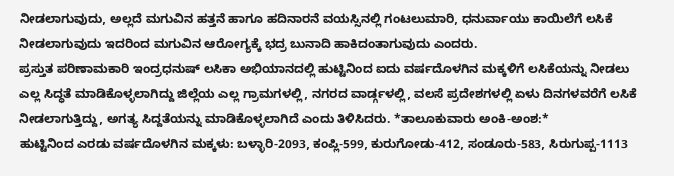ನೀಡಲಾಗುವುದು, ಅಲ್ಲದೆ ಮಗುವಿನ ಹತ್ತನೆ ಹಾಗೂ ಹದಿನಾರನೆ ವಯಸ್ಸಿನಲ್ಲಿ ಗಂಟಲುಮಾರಿ, ಧನುರ್ವಾಯು ಕಾಯಿಲೆಗೆ ಲಸಿಕೆ ನೀಡಲಾಗುವುದು ಇದರಿಂದ ಮಗುವಿನ ಆರೋಗ್ಯಕ್ಕೆ ಭದ್ರ ಬುನಾದಿ ಹಾಕಿದಂತಾಗುವುದು ಎಂದರು.
ಪ್ರಸ್ತುತ ಪರಿಣಾಮಕಾರಿ ಇಂದ್ರಧನುಷ್ ಲಸಿಕಾ ಅಭಿಯಾನದಲ್ಲಿ ಹುಟ್ಟಿನಿಂದ ಐದು ವರ್ಷದೊಳಗಿನ ಮಕ್ಕಳಿಗೆ ಲಸಿಕೆಯನ್ನು ನೀಡಲು ಎಲ್ಲ ಸಿದ್ಧತೆ ಮಾಡಿಕೊಳ್ಳಲಾಗಿದ್ದು ಜಿಲ್ಲೆಯ ಎಲ್ಲ ಗ್ರಾಮಗಳಲ್ಲಿ, ನಗರದ ವಾರ್ಡ್ಗಳಲ್ಲಿ, ವಲಸೆ ಪ್ರದೇಶಗಳಲ್ಲಿ ಏಳು ದಿನಗಳವರೆಗೆ ಲಸಿಕೆ ನೀಡಲಾಗುತ್ತಿದ್ದು, ಅಗತ್ಯ ಸಿದ್ದತೆಯನ್ನು ಮಾಡಿಕೊಳ್ಳಲಾಗಿದೆ ಎಂದು ತಿಳಿಸಿದರು. *ತಾಲೂಕುವಾರು ಅಂಕಿ-ಅಂಶ:*
ಹುಟ್ಟಿನಿಂದ ಎರಡು ವರ್ಷದೊಳಗಿನ ಮಕ್ಕಳು: ಬಳ್ಳಾರಿ-2093, ಕಂಪ್ಲಿ-599, ಕುರುಗೋಡು-412, ಸಂಡೂರು-583, ಸಿರುಗುಪ್ಪ-1113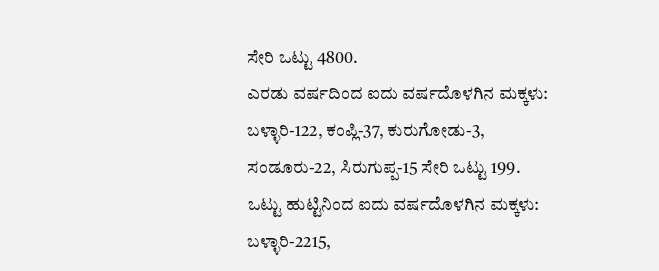ಸೇರಿ ಒಟ್ಟು 4800.
ಎರಡು ವರ್ಷದಿಂದ ಐದು ವರ್ಷದೊಳಗಿನ ಮಕ್ಕಳು: ಬಳ್ಳಾರಿ-122, ಕಂಪ್ಲಿ-37, ಕುರುಗೋಡು-3, ಸಂಡೂರು-22, ಸಿರುಗುಪ್ಪ-15 ಸೇರಿ ಒಟ್ಟು 199.
ಒಟ್ಟು ಹುಟ್ಟಿನಿಂದ ಐದು ವರ್ಷದೊಳಗಿನ ಮಕ್ಕಳು: ಬಳ್ಳಾರಿ-2215,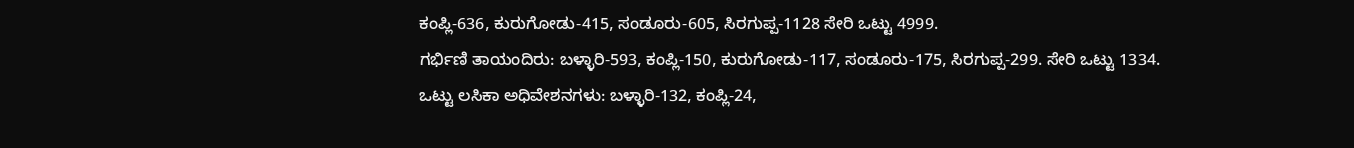ಕಂಪ್ಲಿ-636, ಕುರುಗೋಡು-415, ಸಂಡೂರು-605, ಸಿರಗುಪ್ಪ-1128 ಸೇರಿ ಒಟ್ಟು 4999.
ಗರ್ಭಿಣಿ ತಾಯಂದಿರು: ಬಳ್ಳಾರಿ-593, ಕಂಪ್ಲಿ-150, ಕುರುಗೋಡು-117, ಸಂಡೂರು-175, ಸಿರಗುಪ್ಪ-299. ಸೇರಿ ಒಟ್ಟು 1334.
ಒಟ್ಟು ಲಸಿಕಾ ಅಧಿವೇಶನಗಳು: ಬಳ್ಳಾರಿ-132, ಕಂಪ್ಲಿ-24,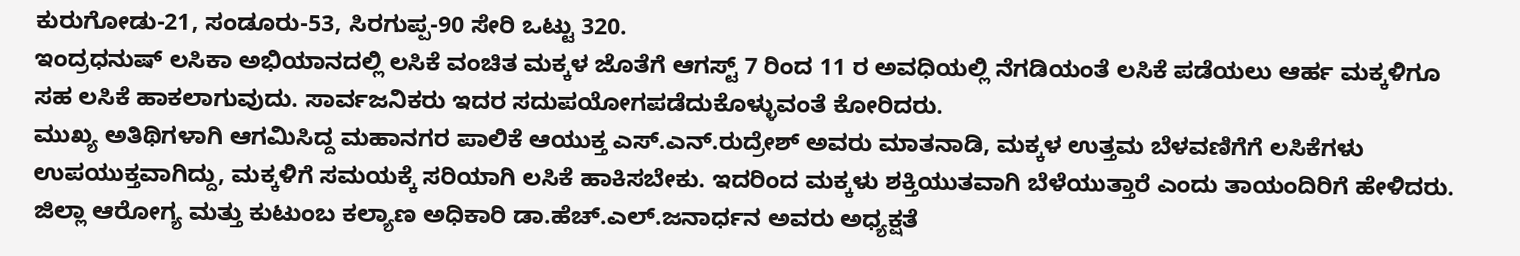ಕುರುಗೋಡು-21, ಸಂಡೂರು-53, ಸಿರಗುಪ್ಪ-90 ಸೇರಿ ಒಟ್ಟು 320.
ಇಂದ್ರಧನುಷ್ ಲಸಿಕಾ ಅಭಿಯಾನದಲ್ಲಿ ಲಸಿಕೆ ವಂಚಿತ ಮಕ್ಕಳ ಜೊತೆಗೆ ಆಗಸ್ಟ್ 7 ರಿಂದ 11 ರ ಅವಧಿಯಲ್ಲಿ ನೆಗಡಿಯಂತೆ ಲಸಿಕೆ ಪಡೆಯಲು ಆರ್ಹ ಮಕ್ಕಳಿಗೂ ಸಹ ಲಸಿಕೆ ಹಾಕಲಾಗುವುದು. ಸಾರ್ವಜನಿಕರು ಇದರ ಸದುಪಯೋಗಪಡೆದುಕೊಳ್ಳುವಂತೆ ಕೋರಿದರು.
ಮುಖ್ಯ ಅತಿಥಿಗಳಾಗಿ ಆಗಮಿಸಿದ್ದ ಮಹಾನಗರ ಪಾಲಿಕೆ ಆಯುಕ್ತ ಎಸ್.ಎನ್.ರುದ್ರೇಶ್ ಅವರು ಮಾತನಾಡಿ, ಮಕ್ಕಳ ಉತ್ತಮ ಬೆಳವಣಿಗೆಗೆ ಲಸಿಕೆಗಳು ಉಪಯುಕ್ತವಾಗಿದ್ದು, ಮಕ್ಕಳಿಗೆ ಸಮಯಕ್ಕೆ ಸರಿಯಾಗಿ ಲಸಿಕೆ ಹಾಕಿಸಬೇಕು. ಇದರಿಂದ ಮಕ್ಕಳು ಶಕ್ತಿಯುತವಾಗಿ ಬೆಳೆಯುತ್ತಾರೆ ಎಂದು ತಾಯಂದಿರಿಗೆ ಹೇಳಿದರು.
ಜಿಲ್ಲಾ ಆರೋಗ್ಯ ಮತ್ತು ಕುಟುಂಬ ಕಲ್ಯಾಣ ಅಧಿಕಾರಿ ಡಾ.ಹೆಚ್.ಎಲ್.ಜನಾರ್ಧನ ಅವರು ಅಧ್ಯಕ್ಷತೆ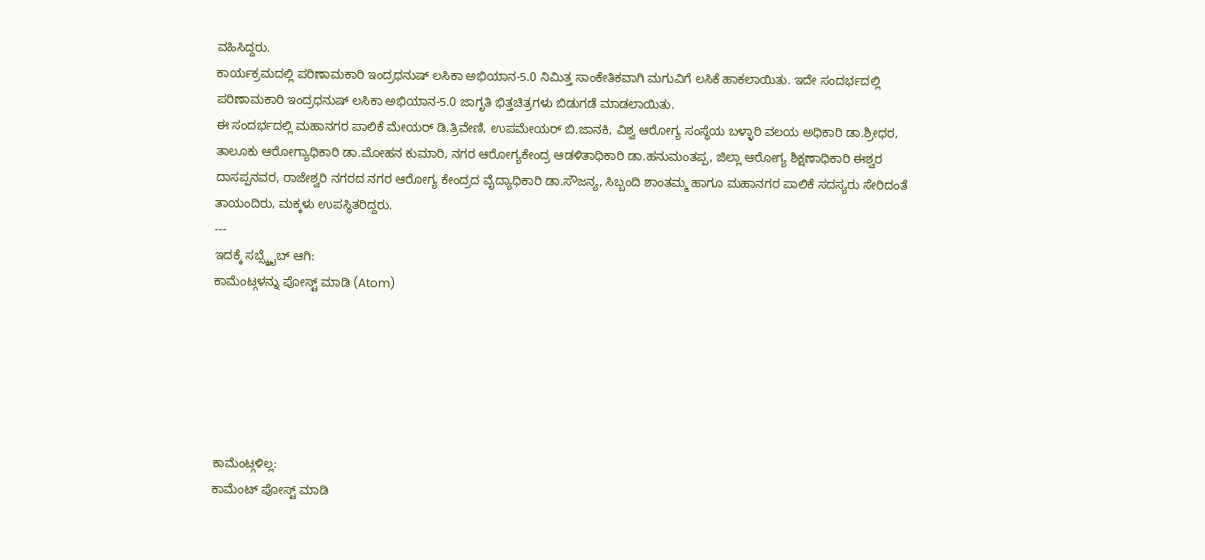ವಹಿಸಿದ್ದರು.
ಕಾರ್ಯಕ್ರಮದಲ್ಲಿ ಪರಿಣಾಮಕಾರಿ ಇಂದ್ರಧನುಷ್ ಲಸಿಕಾ ಅಭಿಯಾನ-5.0 ನಿಮಿತ್ತ ಸಾಂಕೇತಿಕವಾಗಿ ಮಗುವಿಗೆ ಲಸಿಕೆ ಹಾಕಲಾಯಿತು. ಇದೇ ಸಂದರ್ಭದಲ್ಲಿ ಪರಿಣಾಮಕಾರಿ ಇಂದ್ರಧನುಷ್ ಲಸಿಕಾ ಅಭಿಯಾನ-5.0 ಜಾಗೃತಿ ಭಿತ್ತಚಿತ್ರಗಳು ಬಿಡುಗಡೆ ಮಾಡಲಾಯಿತು.
ಈ ಸಂದರ್ಭದಲ್ಲಿ ಮಹಾನಗರ ಪಾಲಿಕೆ ಮೇಯರ್ ಡಿ.ತ್ರಿವೇಣಿ, ಉಪಮೇಯರ್ ಬಿ.ಜಾನಕಿ, ವಿಶ್ವ ಆರೋಗ್ಯ ಸಂಸ್ಥೆಯ ಬಳ್ಳಾರಿ ವಲಯ ಅಧಿಕಾರಿ ಡಾ.ಶ್ರೀಧರ, ತಾಲೂಕು ಆರೋಗ್ಯಾಧಿಕಾರಿ ಡಾ.ಮೋಹನ ಕುಮಾರಿ, ನಗರ ಆರೋಗ್ಯಕೇಂದ್ರ ಆಡಳಿತಾಧಿಕಾರಿ ಡಾ.ಹನುಮಂತಪ್ಪ, ಜಿಲ್ಲಾ ಆರೋಗ್ಯ ಶಿಕ್ಷಣಾಧಿಕಾರಿ ಈಶ್ವರ ದಾಸಪ್ಪನವರ, ರಾಜೇಶ್ವರಿ ನಗರದ ನಗರ ಆರೋಗ್ಯ ಕೇಂದ್ರದ ವೈದ್ಯಾಧಿಕಾರಿ ಡಾ.ಸೌಜನ್ಯ, ಸಿಬ್ಬಂದಿ ಶಾಂತಮ್ಮ ಹಾಗೂ ಮಹಾನಗರ ಪಾಲಿಕೆ ಸದಸ್ಯರು ಸೇರಿದಂತೆ ತಾಯಂದಿರು, ಮಕ್ಕಳು ಉಪಸ್ಥಿತರಿದ್ದರು.
---
ಇದಕ್ಕೆ ಸಬ್ಸ್ಕ್ರೈಬ್ ಆಗಿ:
ಕಾಮೆಂಟ್ಗಳನ್ನು ಪೋಸ್ಟ್ ಮಾಡಿ (Atom)






ಕಾಮೆಂಟ್ಗಳಿಲ್ಲ:
ಕಾಮೆಂಟ್ ಪೋಸ್ಟ್ ಮಾಡಿ